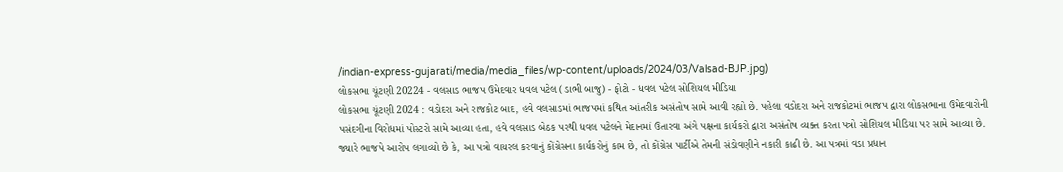/indian-express-gujarati/media/media_files/wp-content/uploads/2024/03/Valsad-BJP.jpg)
લોકસભા ચૂંટણી 20224 - વલસાડ ભાજપ ઉમેદવાર ધવલ પટેલ (ડાભી બાજુ) - ફોટો - ધવલ પટેલ સોશિયલ મીડિયા
લોકસભા ચૂંટણી 2024 : વડોદરા અને રાજકોટ બાદ, હવે વલસાડમાં ભાજપમાં કથિત આંતરીક અસંતોષ સામે આવી રહ્યો છે. પહેલા વડોદરા અને રાજકોટમાં ભાજપ દ્વારા લોકસભાના ઉમેદવારોની પસંદગીના વિરોધમાં પોસ્ટરો સામે આવ્યા હતા, હવે વલસાડ બેઠક પરથી ધવલ પટેલને મેદાનમાં ઉતારવા અંગે પક્ષના કાર્યકરો દ્વારા અસંતોષ વ્યક્ત કરતા પત્રો સોશિયલ મીડિયા પર સામે આવ્યા છે.
જ્યારે ભાજપે આરોપ લગાવ્યો છે કે, આ પત્રો વાયરલ કરવાનું કોંગ્રેસના કાર્યકરોનું કામ છે, તો કોંગ્રેસ પાર્ટીએ તેમની સંડોવણીને નકારી કાઢી છે. આ પત્રમાં વડા પ્રધાન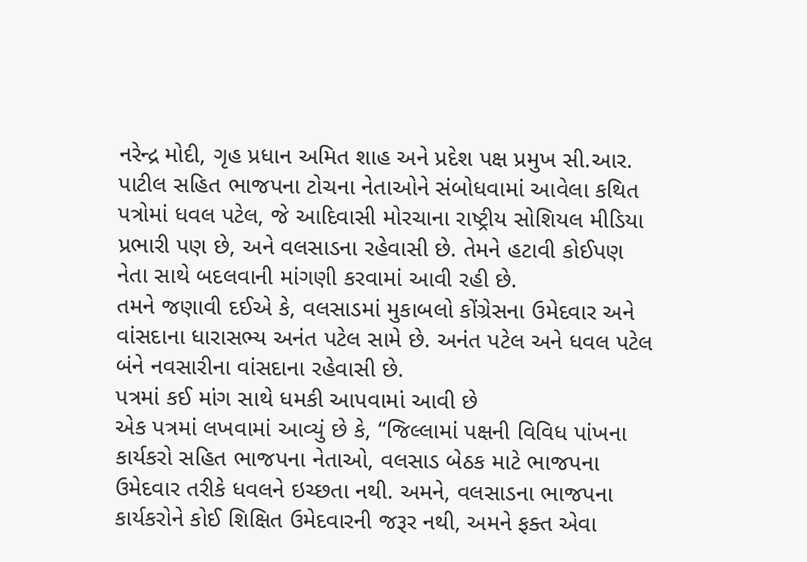નરેન્દ્ર મોદી, ગૃહ પ્રધાન અમિત શાહ અને પ્રદેશ પક્ષ પ્રમુખ સી.આર. પાટીલ સહિત ભાજપના ટોચના નેતાઓને સંબોધવામાં આવેલા કથિત પત્રોમાં ધવલ પટેલ, જે આદિવાસી મોરચાના રાષ્ટ્રીય સોશિયલ મીડિયા પ્રભારી પણ છે, અને વલસાડના રહેવાસી છે. તેમને હટાવી કોઈપણ નેતા સાથે બદલવાની માંગણી કરવામાં આવી રહી છે.
તમને જણાવી દઈએ કે, વલસાડમાં મુકાબલો કોંગ્રેસના ઉમેદવાર અને વાંસદાના ધારાસભ્ય અનંત પટેલ સામે છે. અનંત પટેલ અને ધવલ પટેલ બંને નવસારીના વાંસદાના રહેવાસી છે.
પત્રમાં કઈ માંગ સાથે ધમકી આપવામાં આવી છે
એક પત્રમાં લખવામાં આવ્યું છે કે, “જિલ્લામાં પક્ષની વિવિધ પાંખના કાર્યકરો સહિત ભાજપના નેતાઓ, વલસાડ બેઠક માટે ભાજપના ઉમેદવાર તરીકે ધવલને ઇચ્છતા નથી. અમને, વલસાડના ભાજપના કાર્યકરોને કોઈ શિક્ષિત ઉમેદવારની જરૂર નથી, અમને ફક્ત એવા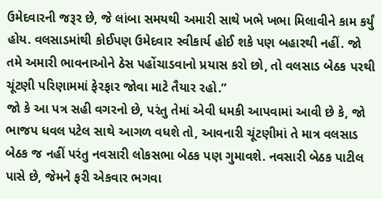ઉમેદવારની જરૂર છે, જે લાંબા સમયથી અમારી સાથે ખભે ખભા મિલાવીને કામ કર્યું હોય. વલસાડમાંથી કોઈપણ ઉમેદવાર સ્વીકાર્ય હોઈ શકે પણ બહારથી નહીં. જો તમે અમારી ભાવનાઓને ઠેસ પહોંચાડવાનો પ્રયાસ કરો છો, તો વલસાડ બેઠક પરથી ચૂંટણી પરિણામમાં ફેરફાર જોવા માટે તૈયાર રહો.”
જો કે આ પત્ર સહી વગરનો છે, પરંતુ તેમાં એવી ધમકી આપવામાં આવી છે કે, જો ભાજપ ધવલ પટેલ સાથે આગળ વધશે તો, આવનારી ચૂંટણીમાં તે માત્ર વલસાડ બેઠક જ નહીં પરંતુ નવસારી લોકસભા બેઠક પણ ગુમાવશે. નવસારી બેઠક પાટીલ પાસે છે, જેમને ફરી એકવાર ભગવા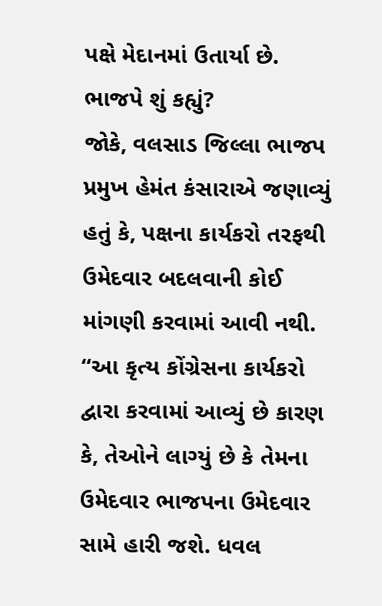પક્ષે મેદાનમાં ઉતાર્યા છે.
ભાજપે શું કહ્યું?
જોકે, વલસાડ જિલ્લા ભાજપ પ્રમુખ હેમંત કંસારાએ જણાવ્યું હતું કે, પક્ષના કાર્યકરો તરફથી ઉમેદવાર બદલવાની કોઈ માંગણી કરવામાં આવી નથી. “આ કૃત્ય કોંગ્રેસના કાર્યકરો દ્વારા કરવામાં આવ્યું છે કારણ કે, તેઓને લાગ્યું છે કે તેમના ઉમેદવાર ભાજપના ઉમેદવાર સામે હારી જશે. ધવલ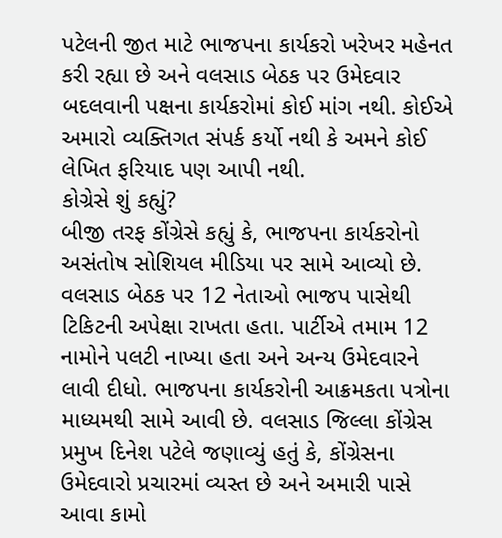પટેલની જીત માટે ભાજપના કાર્યકરો ખરેખર મહેનત કરી રહ્યા છે અને વલસાડ બેઠક પર ઉમેદવાર બદલવાની પક્ષના કાર્યકરોમાં કોઈ માંગ નથી. કોઈએ અમારો વ્યક્તિગત સંપર્ક કર્યો નથી કે અમને કોઈ લેખિત ફરિયાદ પણ આપી નથી.
કોગ્રેસે શું કહ્યું?
બીજી તરફ કોંગ્રેસે કહ્યું કે, ભાજપના કાર્યકરોનો અસંતોષ સોશિયલ મીડિયા પર સામે આવ્યો છે. વલસાડ બેઠક પર 12 નેતાઓ ભાજપ પાસેથી ટિકિટની અપેક્ષા રાખતા હતા. પાર્ટીએ તમામ 12 નામોને પલટી નાખ્યા હતા અને અન્ય ઉમેદવારને લાવી દીધો. ભાજપના કાર્યકરોની આક્રમકતા પત્રોના માધ્યમથી સામે આવી છે. વલસાડ જિલ્લા કોંગ્રેસ પ્રમુખ દિનેશ પટેલે જણાવ્યું હતું કે, કોંગ્રેસના ઉમેદવારો પ્રચારમાં વ્યસ્ત છે અને અમારી પાસે આવા કામો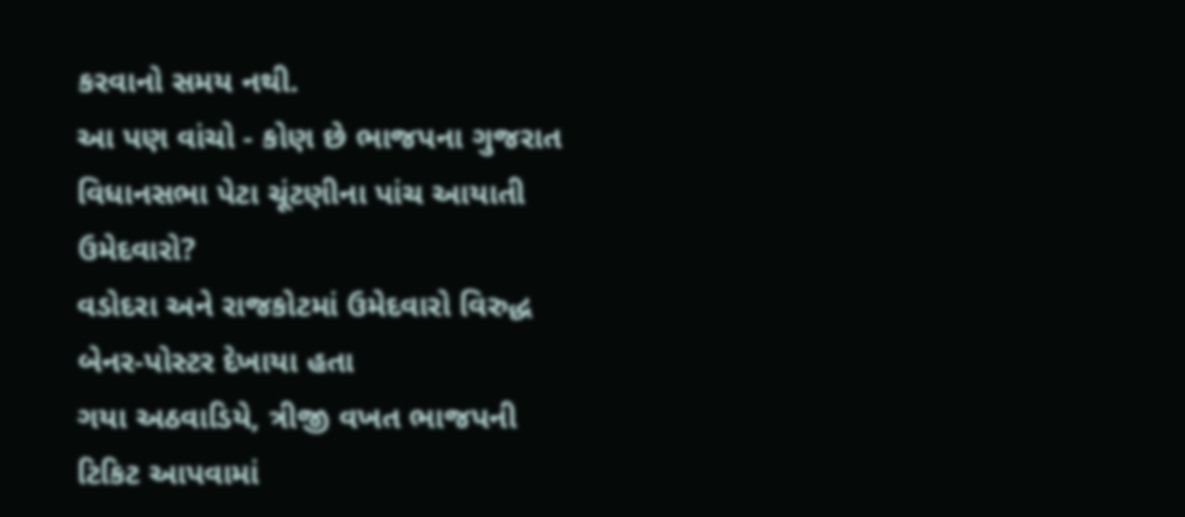કરવાનો સમય નથી.
આ પણ વાંચો - કોણ છે ભાજપના ગુજરાત વિધાનસભા પેટા ચૂંટણીના પાંચ આયાતી ઉમેદવારો?
વડોદરા અને રાજકોટમાં ઉમેદવારો વિરુદ્ધ બેનર-પોસ્ટર દેખાયા હતા
ગયા અઠવાડિયે, ત્રીજી વખત ભાજપની ટિકિટ આપવામાં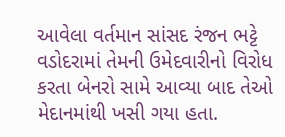આવેલા વર્તમાન સાંસદ રંજન ભટ્ટે વડોદરામાં તેમની ઉમેદવારીનો વિરોધ કરતા બેનરો સામે આવ્યા બાદ તેઓ મેદાનમાંથી ખસી ગયા હતા.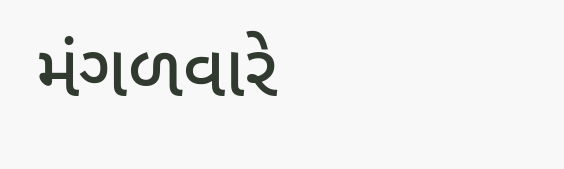મંગળવારે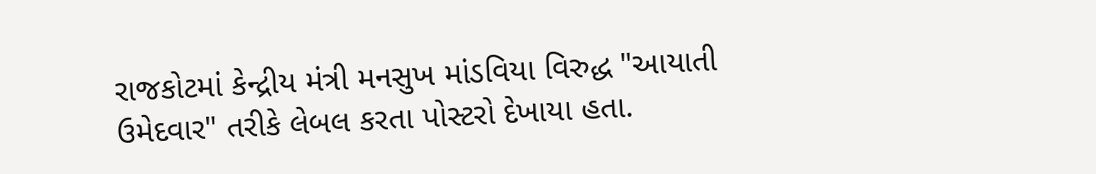રાજકોટમાં કેન્દ્રીય મંત્રી મનસુખ માંડવિયા વિરુદ્ધ "આયાતી ઉમેદવાર" તરીકે લેબલ કરતા પોસ્ટરો દેખાયા હતા.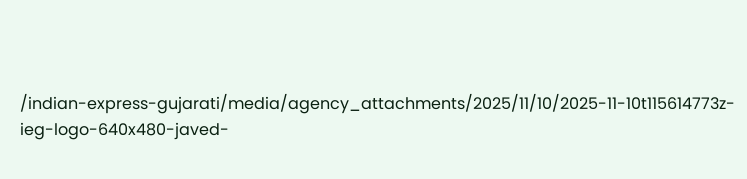/indian-express-gujarati/media/agency_attachments/2025/11/10/2025-11-10t115614773z-ieg-logo-640x480-javed-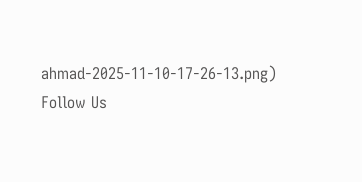ahmad-2025-11-10-17-26-13.png)
Follow Us